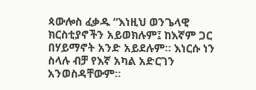ጳውሎስ ፈቃዱ “እነዚህ ወንጌላዊ ክርስቲያኖችን አይወክሉም፤ ከእኛም ጋር በሃይማኖት አንድ አይደሉም። እነርሱ ነን ስላሉ ብቻ የእኛ አካል አድርገን አንወስዳቸውም።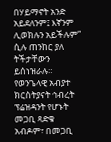በሃይማኖት አንድ አይደለንም፤ እኛንም ሊወክሉን አይችሉም” ሲሉ ጠንከር ያለ ትችታቸውን ይሰነዝራሉ። የወንጌላዊ አብያተ ክርስትያናት ኅብረት ፕሬዝዳንት የሆኑት መጋቢ ጻድቁ አብዶም፣ በመጋቢ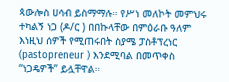ጳውሎስ ሀሳብ ይስማማሉ። የሥነ መለኮት መምህሩ ተካልኝ ነጋ (ዶ/ር ) በበኩላቸው በምዕራቡ ዓለም እነዚህ ሰዎች የሚጠሩበት ስያሜ ፓስቶፕረነር (pastopreneur ) እንደሚባል በመጥቀስ “ነጋዴዎች” ይሏቸዋል።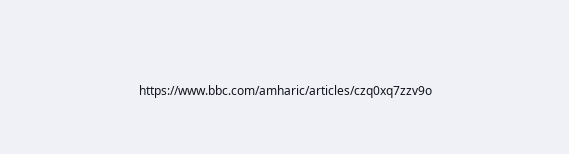https://www.bbc.com/amharic/articles/czq0xq7zzv9o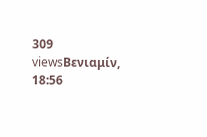309 viewsΒενιαμίν, 18:56